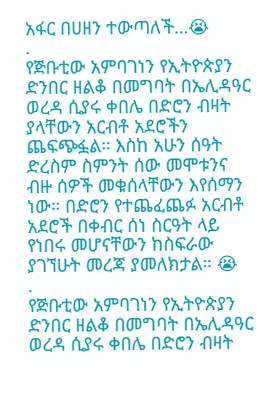አፋር በሀዘን ተውጣለች…😭
.
የጅቡቲው አምባገነን የኢትዮጵያን ድንበር ዘልቆ በመግባት በኤሊዳዓር ወረዳ ሲያሩ ቀበሌ በድሮን ብዛት ያላቸውን አርብቶ አደሮችን ጨፍጭፏል። እስከ አሁን ሰዓት ድረስም ስምንት ሰው መሞቱንና ብዙ ሰዎች መቁሰላቸውን እየሰማን ነው። በድሮን የተጨፈጨፉ አርብቶ አደሮች በቀብር ሰነ ስርዓት ላይ የነበሩ መሆናቸውን ከስፍራው ያገኘሁት መረጃ ያመለክታል። 😭
.
የጅቡቲው አምባገነን የኢትዮጵያን ድንበር ዘልቆ በመግባት በኤሊዳዓር ወረዳ ሲያሩ ቀበሌ በድሮን ብዛት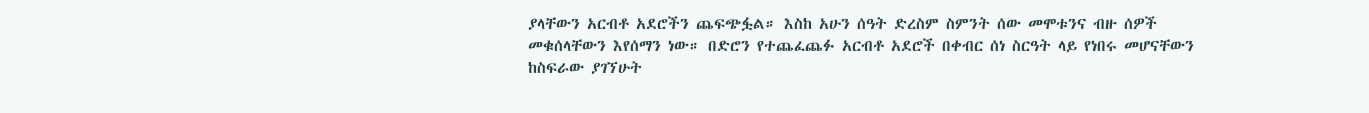ያላቸውን አርብቶ አደሮችን ጨፍጭፏል። እስከ አሁን ሰዓት ድረስም ስምንት ሰው መሞቱንና ብዙ ሰዎች መቁሰላቸውን እየሰማን ነው። በድሮን የተጨፈጨፉ አርብቶ አደሮች በቀብር ሰነ ስርዓት ላይ የነበሩ መሆናቸውን ከስፍራው ያገኘሁት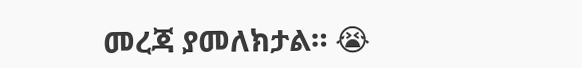መረጃ ያመለክታል። 😭